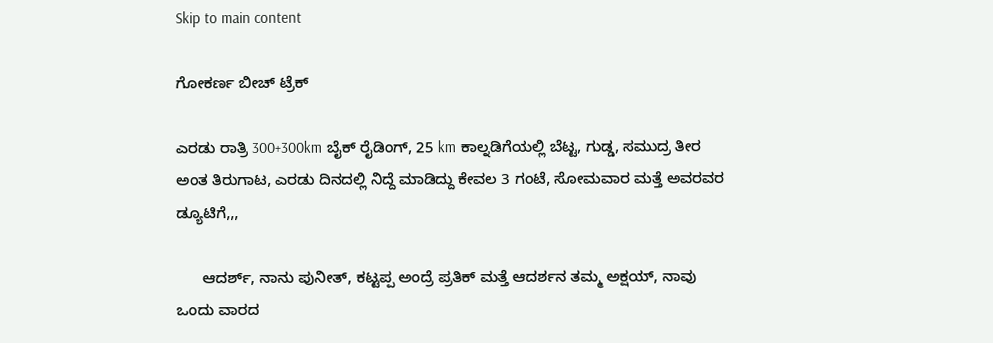Skip to main content

ಗೋಕರ್ಣ ಬೀಚ್ ಟ್ರೆಕ್

ಎರಡು ರಾತ್ರಿ 300+300km ಬೈಕ್ ರೈಡಿಂಗ್, 25 km ಕಾಲ್ನಡಿಗೆಯಲ್ಲಿ ಬೆಟ್ಟ, ಗುಡ್ಡ, ಸಮುದ್ರ ತೀರ ಅಂತ ತಿರುಗಾಟ, ಎರಡು ದಿನದಲ್ಲಿ ನಿದ್ದೆ ಮಾಡಿದ್ದು ಕೇವಲ 3 ಗಂಟೆ, ಸೋಮವಾರ ಮತ್ತೆ ಅವರವರ ಡ್ಯೂಟಿಗೆ,,,

      ಆದರ್ಶ್, ನಾನು ಪುನೀತ್, ಕಟ್ಟಪ್ಪ ಅಂದ್ರೆ ಪ್ರತಿಕ್ ಮತ್ತೆ ಆದರ್ಶನ ತಮ್ಮ ಅಕ್ಷಯ್, ನಾವು ಒಂದು ವಾರದ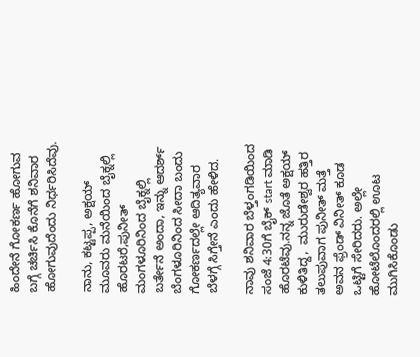ಹಿಂದೇನೆ ಗೋಕರ್ಣ ಹೋಗುವ ಬಗ್ಗೆ ಚರ್ಚಿಸಿ ಕೊನೆಗೆ ಶನಿವಾರ ಹೋಗುವುದೆಂದು ನಿರ್ಧರಿಸಿದೆವು.

ನಾನು, ಕಟ್ಟಪ್ಪ, ಅಕ್ಷಯ್ ಮೂವರು ಮನೆಯಿಂದ ಬೈಕ್ನಲ್ಲಿ ಹೊರಟರೆ,ಪುನೀತ್ ಮಂಗಳೂರಿನಿಂದ ಬೈಕ್ನಲ್ಲಿ ಬರ್ತೇನೆ ಅಂದಾ, ಇನ್ನು ಆದರ್ಶ್ ಬೆಂಗಳೂರಿನಿಂದ ಸೀದಾ ಬಂದು ಗೋಕರ್ಣದಲ್ಲೇ ಆದಿತ್ಯವಾರ ಬೆಳಗ್ಗೆ ಸಿಗ್ತೇನೆ ಎಂದು ಹೇಳಿದ.

ನಾವು ಶನಿವಾರ ಬೆಳ್ತಂಗಡಿಯಿಂದ ಸಂಜೆ 4:30ಗೆ ಬೈಕ್ start ಮಾಡಿ ಹೊರಟೆವು.ನನ್ನ ಜೊತೆ ಅಕ್ಷಯ್ ಕುಳಿತಿದ್ದ,  ಮುರುಡೇಶ್ವರ ಹತ್ತಿರ ತಲುಪುವಾಗ ಪುನೀತ್ ಮತ್ತೆ ಅವನ ಫ್ರೆಂಡ್ ವಿನೀತ್ ಕೂಡ ಒಟ್ಟಿಗೆ ಸೇರಿದರು. ಅಲ್ಲೇ ಹೋಟೆಲೊಂದರಲ್ಲಿ ಊಟ ಮುಗಿಸಿಕೊಂಡು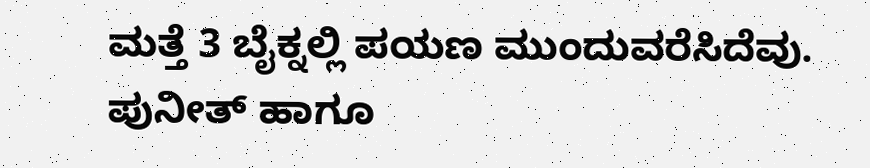ಮತ್ತೆ 3 ಬೈಕ್ನಲ್ಲಿ ಪಯಣ ಮುಂದುವರೆಸಿದೆವು. ಪುನೀತ್ ಹಾಗೂ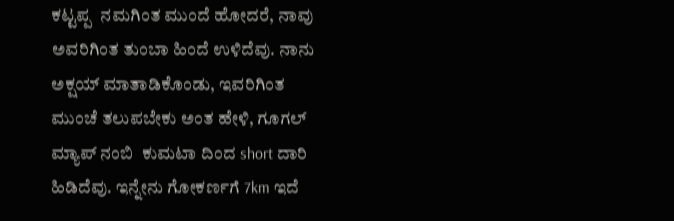ಕಟ್ಟಪ್ಪ  ನಮಗಿಂತ ಮುಂದೆ ಹೋದರೆ, ನಾವು ಅವರಿಗಿಂತ ತುಂಬಾ ಹಿಂದೆ ಉಳಿದೆವು. ನಾನು ಅಕ್ಷಯ್ ಮಾತಾಡಿಕೊಂಡು, ಇವರಿಗಿಂತ ಮುಂಚೆ ತಲುಪಬೇಕು ಅಂತ ಹೇಳಿ, ಗೂಗಲ್ ಮ್ಯಾಪ್ ನಂಬಿ  ಕುಮಟಾ ದಿಂದ short ದಾರಿ ಹಿಡಿದೆವು. ಇನ್ನೇನು ಗೋಕರ್ಣಗೆ 7km ಇದೆ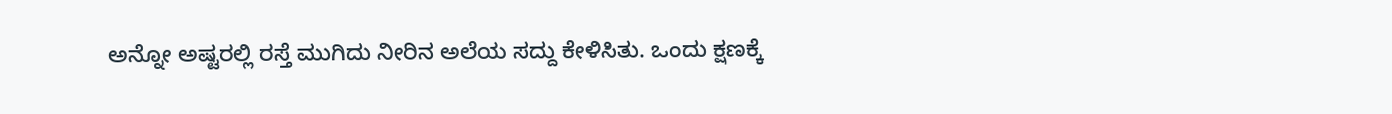ಅನ್ನೋ ಅಷ್ಟರಲ್ಲಿ ರಸ್ತೆ ಮುಗಿದು ನೀರಿನ ಅಲೆಯ ಸದ್ದು ಕೇಳಿಸಿತು. ಒಂದು ಕ್ಷಣಕ್ಕೆ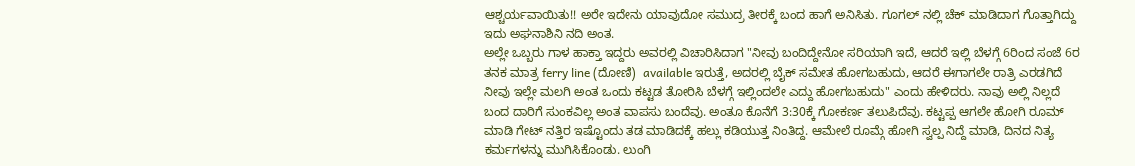ಆಶ್ಚರ್ಯವಾಯಿತು!! ಅರೇ ಇದೇನು ಯಾವುದೋ ಸಮುದ್ರ ತೀರಕ್ಕೆ ಬಂದ ಹಾಗೆ ಅನಿಸಿತು. ಗೂಗಲ್ ನಲ್ಲಿ ಚೆಕ್ ಮಾಡಿದಾಗ ಗೊತ್ತಾಗಿದ್ದು ಇದು ಅಘನಾಶಿನಿ ನದಿ ಅಂತ.
ಅಲ್ಲೇ ಒಬ್ಬರು ಗಾಳ ಹಾಕ್ತಾ ಇದ್ದರು ಅವರಲ್ಲಿ ವಿಚಾರಿಸಿದಾಗ "ನೀವು ಬಂದಿದ್ದೇನೋ ಸರಿಯಾಗಿ ಇದೆ, ಆದರೆ ಇಲ್ಲಿ ಬೆಳಗ್ಗೆ 6ರಿಂದ ಸಂಜೆ 6ರ ತನಕ ಮಾತ್ರ ferry line (ದೋಣಿ)  available ಇರುತ್ತೆ, ಅದರಲ್ಲಿ ಬೈಕ್ ಸಮೇತ ಹೋಗಬಹುದು, ಆದರೆ ಈಗಾಗಲೇ ರಾತ್ರಿ ಎರಡಗಿದೆ ನೀವು ಇಲ್ಲೇ ಮಲಗಿ ಅಂತ ಒಂದು ಕಟ್ಟಡ ತೋರಿಸಿ ಬೆಳಗ್ಗೆ ಇಲ್ಲಿಂದಲೇ ಎದ್ದು ಹೋಗಬಹುದು" ಎಂದು ಹೇಳಿದರು. ನಾವು ಅಲ್ಲಿ ನಿಲ್ಲದೆ ಬಂದ ದಾರಿಗೆ ಸುಂಕವಿಲ್ಲ ಅಂತ ವಾಪಸು ಬಂದೆವು. ಅಂತೂ ಕೊನೆಗೆ 3:30ಕ್ಕೆ ಗೋಕರ್ಣ ತಲುಪಿದೆವು. ಕಟ್ಟಪ್ಪ ಆಗಲೇ ಹೋಗಿ ರೂಮ್ ಮಾಡಿ ಗೇಟ್ ನತ್ತಿರ ಇಷ್ಟೊಂದು ತಡ ಮಾಡಿದಕ್ಕೆ ಹಲ್ಲು ಕಡಿಯುತ್ತ ನಿಂತಿದ್ದ. ಆಮೇಲೆ ರೂಮ್ಗೆ ಹೋಗಿ ಸ್ವಲ್ಪ ನಿದ್ದೆ ಮಾಡಿ, ದಿನದ ನಿತ್ಯ ಕರ್ಮಗಳನ್ನು ಮುಗಿಸಿಕೊಂಡು. ಲುಂಗಿ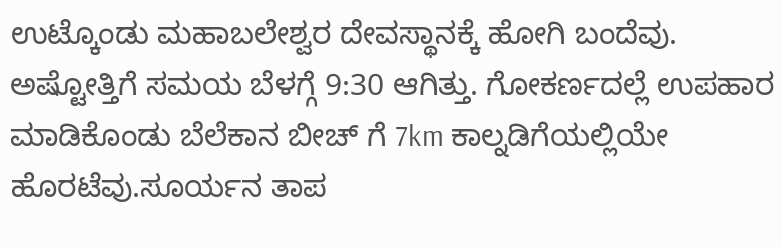ಉಟ್ಕೊಂಡು ಮಹಾಬಲೇಶ್ವರ ದೇವಸ್ಥಾನಕ್ಕೆ ಹೋಗಿ ಬಂದೆವು.
ಅಷ್ಟೋತ್ತಿಗೆ ಸಮಯ ಬೆಳಗ್ಗೆ 9:30 ಆಗಿತ್ತು. ಗೋಕರ್ಣದಲ್ಲೆ ಉಪಹಾರ ಮಾಡಿಕೊಂಡು ಬೆಲೆಕಾನ ಬೀಚ್ ಗೆ 7km ಕಾಲ್ನಡಿಗೆಯಲ್ಲಿಯೇ ಹೊರಟೆವು.ಸೂರ್ಯನ ತಾಪ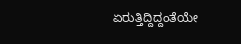ಏರುತ್ತಿದ್ದಿದ್ದಂತೆಯೇ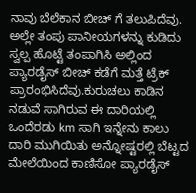ನಾವು ಬೆಲೆಕಾನ ಬೀಚ್ ಗೆ ತಲುಪಿದೆವು. ಅಲ್ಲೇ ತಂಪು ಪಾನೀಯಗಳನ್ನು ಕುಡಿದು ಸ್ವಲ್ಪ ಹೊಟ್ಟೆ ತಂಪಾಗಿಸಿ ಅಲ್ಲಿಂದ ಪ್ಯಾರಡೈಸ್ ಬೀಚ್ ಕಡೆಗೆ ಮತ್ತೆ ಟ್ರೆಕ್ ಪ್ರಾರಂಭಿಸಿದೆವು.ಕುರುಚಲು ಕಾಡಿನ ನಡುವೆ ಸಾಗಿರುವ ಈ ದಾರಿಯಲ್ಲಿ  ಒಂದೆರಡು km ಸಾಗಿ ಇನ್ನೇನು ಕಾಲು ದಾರಿ ಮುಗಿಯಿತು ಅನ್ನೋಷ್ಟರಲ್ಲಿ ಬೆಟ್ಟದ ಮೇಲೆಯಿಂದ ಕಾಣಿಸೋ ಪ್ಯಾರಡೈಸ್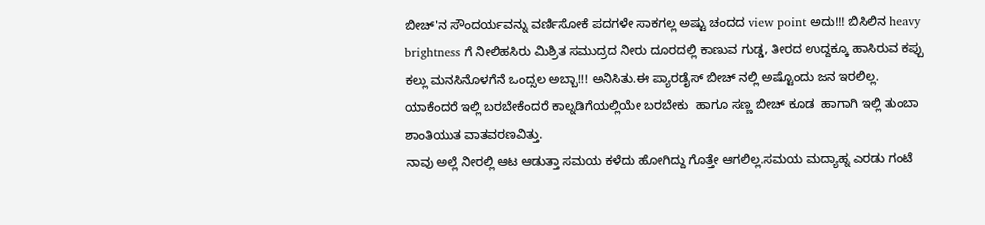ಬೀಚ್'ನ ಸೌಂದರ್ಯವನ್ನು ವರ್ಣಿಸೋಕೆ ಪದಗಳೇ ಸಾಕಗಲ್ಲ ಅಷ್ಟು ಚಂದದ view point ಅದು!!! ಬಿಸಿಲಿನ heavy brightness ಗೆ ನೀಲಿಹಸಿರು ಮಿಶ್ರಿತ ಸಮುದ್ರದ ನೀರು ದೂರದಲ್ಲಿ ಕಾಣುವ ಗುಡ್ಡ, ತೀರದ ಉದ್ದಕ್ಕೂ ಹಾಸಿರುವ ಕಪ್ಪು ಕಲ್ಲು ಮನಸಿನೊಳಗೆನೆ ಒಂದ್ಸಲ ಅಬ್ಬಾ!!! ಅನಿಸಿತು.ಈ ಪ್ಯಾರಡೈಸ್ ಬೀಚ್ ನಲ್ಲಿ ಅಷ್ಟೊಂದು ಜನ ಇರಲಿಲ್ಲ. ಯಾಕೆಂದರೆ ಇಲ್ಲಿ ಬರಬೇಕೆಂದರೆ ಕಾಲ್ನಡಿಗೆಯಲ್ಲಿಯೇ ಬರಬೇಕು  ಹಾಗೂ ಸಣ್ಣ ಬೀಚ್ ಕೂಡ  ಹಾಗಾಗಿ ಇಲ್ಲಿ ತುಂಬಾ ಶಾಂತಿಯುತ ವಾತವರಣವಿತ್ತು.
ನಾವು ಅಲ್ಲೆ ನೀರಲ್ಲಿ ಆಟ ಆಡುತ್ತಾ ಸಮಯ ಕಳೆದು ಹೋಗಿದ್ದು ಗೊತ್ತೇ ಆಗಲಿಲ್ಲ.ಸಮಯ ಮದ್ಯಾಹ್ನ ಎರಡು ಗಂಟೆ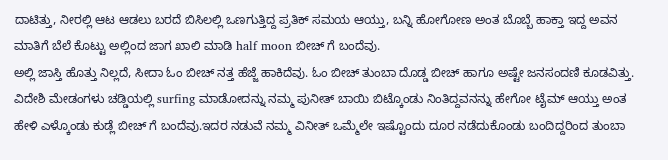ದಾಟಿತ್ತು, ನೀರಲ್ಲಿ ಆಟ ಆಡಲು ಬರದೆ ಬಿಸಿಲಲ್ಲಿ ಒಣಗುತ್ತಿದ್ದ ಪ್ರತಿಕ್ ಸಮಯ ಆಯ್ತು, ಬನ್ನಿ ಹೋಗೋಣ ಅಂತ ಬೊಬ್ಬೆ ಹಾಕ್ತಾ ಇದ್ದ ಅವನ ಮಾತಿಗೆ ಬೆಲೆ ಕೊಟ್ಟು ಅಲ್ಲಿಂದ ಜಾಗ ಖಾಲಿ ಮಾಡಿ half moon ಬೀಚ್ ಗೆ ಬಂದೆವು.
ಅಲ್ಲಿ ಜಾಸ್ತಿ ಹೊತ್ತು ನಿಲ್ಲದೆ, ಸೀದಾ ಓಂ ಬೀಚ್ ನತ್ತ ಹೆಜ್ಜೆ ಹಾಕಿದೆವು. ಓಂ ಬೀಚ್ ತುಂಬಾ ದೊಡ್ಡ ಬೀಚ್ ಹಾಗೂ ಅಷ್ಟೇ ಜನಸಂದಣಿ ಕೂಡವಿತ್ತು. ವಿದೇಶಿ ಮೇಡಂಗಳು ಚಡ್ಡಿಯಲ್ಲಿ surfing ಮಾಡೋದನ್ನು ನಮ್ಮ ಪುನೀತ್ ಬಾಯಿ ಬಿಟ್ಕೊಂಡು ನಿಂತಿದ್ದವನನ್ನು ಹೇಗೋ ಟೈಮ್ ಆಯ್ತು ಅಂತ ಹೇಳಿ ಎಳ್ಕೊಂಡು ಕುಡ್ಲೆ ಬೀಚ್ ಗೆ ಬಂದೆವು.ಇದರ ನಡುವೆ ನಮ್ಮ ವಿನೀತ್ ಒಮ್ಮೆಲೇ ಇಷ್ಟೊಂದು ದೂರ ನಡೆದುಕೊಂಡು ಬಂದಿದ್ದರಿಂದ ತುಂಬಾ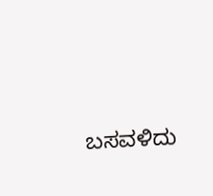ಬಸವಳಿದು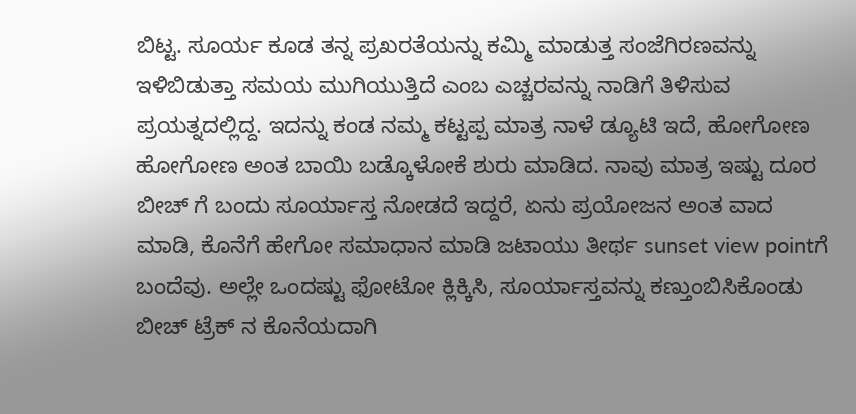ಬಿಟ್ಟ. ಸೂರ್ಯ ಕೂಡ ತನ್ನ ಪ್ರಖರತೆಯನ್ನು ಕಮ್ಮಿ ಮಾಡುತ್ತ ಸಂಜೆಗಿರಣವನ್ನು ಇಳಿಬಿಡುತ್ತಾ ಸಮಯ ಮುಗಿಯುತ್ತಿದೆ ಎಂಬ ಎಚ್ಚರವನ್ನು ನಾಡಿಗೆ ತಿಳಿಸುವ ಪ್ರಯತ್ನದಲ್ಲಿದ್ದ. ಇದನ್ನು ಕಂಡ ನಮ್ಮ ಕಟ್ಟಪ್ಪ ಮಾತ್ರ ನಾಳೆ ಡ್ಯೂಟಿ ಇದೆ, ಹೋಗೋಣ ಹೋಗೋಣ ಅಂತ ಬಾಯಿ ಬಡ್ಕೊಳೋಕೆ ಶುರು ಮಾಡಿದ. ನಾವು ಮಾತ್ರ ಇಷ್ಟು ದೂರ ಬೀಚ್ ಗೆ ಬಂದು ಸೂರ್ಯಾಸ್ತ ನೋಡದೆ ಇದ್ದರೆ, ಏನು ಪ್ರಯೋಜನ ಅಂತ ವಾದ ಮಾಡಿ, ಕೊನೆಗೆ ಹೇಗೋ ಸಮಾಧಾನ ಮಾಡಿ ಜಟಾಯು ತೀರ್ಥ sunset view pointಗೆ ಬಂದೆವು. ಅಲ್ಲೇ ಒಂದಷ್ಟು ಫೋಟೋ ಕ್ಲಿಕ್ಕಿಸಿ, ಸೂರ್ಯಾಸ್ತವನ್ನು ಕಣ್ತುಂಬಿಸಿಕೊಂಡು ಬೀಚ್ ಟ್ರೆಕ್ ನ ಕೊನೆಯದಾಗಿ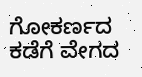ಗೋಕರ್ಣದ ಕಡೆಗೆ ವೇಗದ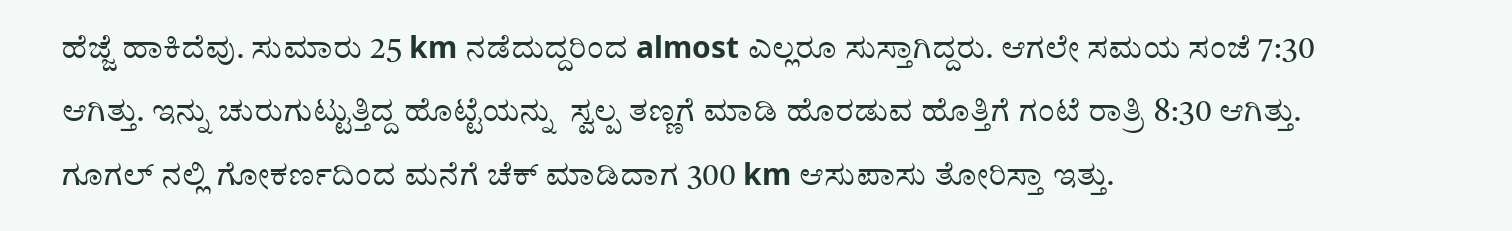ಹೆಜ್ಜೆ ಹಾಕಿದೆವು. ಸುಮಾರು 25 km ನಡೆದುದ್ದರಿಂದ almost ಎಲ್ಲರೂ ಸುಸ್ತಾಗಿದ್ದರು. ಆಗಲೇ ಸಮಯ ಸಂಜೆ 7:30 ಆಗಿತ್ತು. ಇನ್ನು ಚುರುಗುಟ್ಟುತ್ತಿದ್ದ ಹೊಟ್ಟೆಯನ್ನು  ಸ್ವಲ್ಪ ತಣ್ಣಗೆ ಮಾಡಿ ಹೊರಡುವ ಹೊತ್ತಿಗೆ ಗಂಟೆ ರಾತ್ರಿ 8:30 ಆಗಿತ್ತು. ಗೂಗಲ್ ನಲ್ಲಿ ಗೋಕರ್ಣದಿಂದ ಮನೆಗೆ ಚೆಕ್ ಮಾಡಿದಾಗ 300 km ಆಸುಪಾಸು ತೋರಿಸ್ತಾ ಇತ್ತು.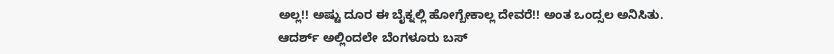ಅಲ್ಲ!! ಅಷ್ಟು ದೂರ ಈ ಬೈಕ್ನಲ್ಲಿ ಹೋಗ್ಬೇಕಾಲ್ಲ ದೇವರೆ!! ಅಂತ ಒಂದ್ಸಲ ಅನಿಸಿತು.
ಆದರ್ಶ್ ಅಲ್ಲಿಂದಲೇ ಬೆಂಗಳೂರು ಬಸ್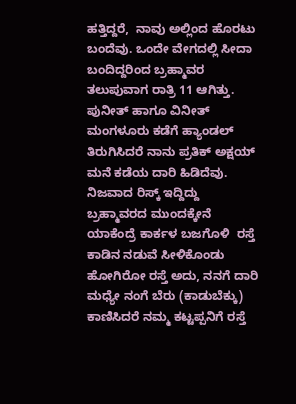ಹತ್ತಿದ್ದರೆ,  ನಾವು ಅಲ್ಲಿಂದ ಹೊರಟು ಬಂದೆವು. ಒಂದೇ ವೇಗದಲ್ಲಿ ಸೀದಾ ಬಂದಿದ್ದರಿಂದ ಬ್ರಹ್ಮಾವರ ತಲುಪುವಾಗ ರಾತ್ರಿ 11 ಆಗಿತ್ತು. ಪುನೀತ್ ಹಾಗೂ ವಿನೀತ್ ಮಂಗಳೂರು ಕಡೆಗೆ ಹ್ಯಾಂಡಲ್ ತಿರುಗಿಸಿದರೆ ನಾನು ಪ್ರತಿಕ್ ಅಕ್ಷಯ್ ಮನೆ ಕಡೆಯ ದಾರಿ ಹಿಡಿದೆವು. ನಿಜವಾದ ರಿಸ್ಕ್ ಇದ್ದಿದ್ದು ಬ್ರಹ್ಮಾವರದ ಮುಂದಕ್ಕೇನೆ ಯಾಕೆಂದ್ರೆ ಕಾರ್ಕಳ ಬಜಗೊಳಿ  ರಸ್ತೆ ಕಾಡಿನ ನಡುವೆ ಸೀಳಿಕೊಂಡು ಹೋಗಿರೋ ರಸ್ತೆ ಅದು, ನನಗೆ ದಾರಿ ಮಧ್ಯೇ ನಂಗೆ ಬೆರು (ಕಾಡುಬೆಕ್ಕು) ಕಾಣಿಸಿದರೆ ನಮ್ಮ ಕಟ್ಟಪ್ಪನಿಗೆ ರಸ್ತೆ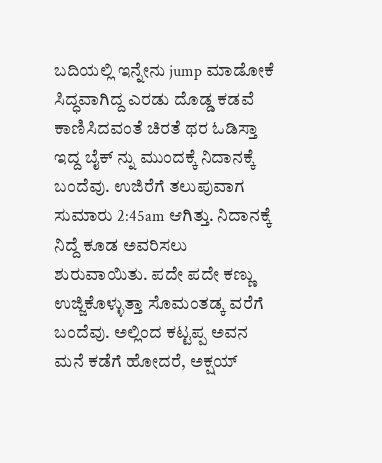ಬದಿಯಲ್ಲಿ ಇನ್ನೇನು jump ಮಾಡೋಕೆ ಸಿದ್ಧವಾಗಿದ್ದ ಎರಡು ದೊಡ್ಡ ಕಡವೆ ಕಾಣಿಸಿದವಂತೆ ಚಿರತೆ ಥರ ಓಡಿಸ್ತಾ ಇದ್ದ ಬೈಕ್ ನ್ನು ಮುಂದಕ್ಕೆ ನಿದಾನಕ್ಕೆ ಬಂದೆವು. ಉಜಿರೆಗೆ ತಲುಪುವಾಗ ಸುಮಾರು 2:45am ಆಗಿತ್ತು. ನಿದಾನಕ್ಕೆ ನಿದ್ದೆ ಕೂಡ ಅವರಿಸಲು ಶುರುವಾಯಿತು. ಪದೇ ಪದೇ ಕಣ್ಣು ಉಜ್ಜಿಕೊಳ್ಳುತ್ತಾ ಸೊಮಂತಡ್ಕ ವರೆಗೆ ಬಂದೆವು. ಅಲ್ಲಿಂದ ಕಟ್ಟಪ್ಪ ಅವನ ಮನೆ ಕಡೆಗೆ ಹೋದರೆ, ಅಕ್ಷಯ್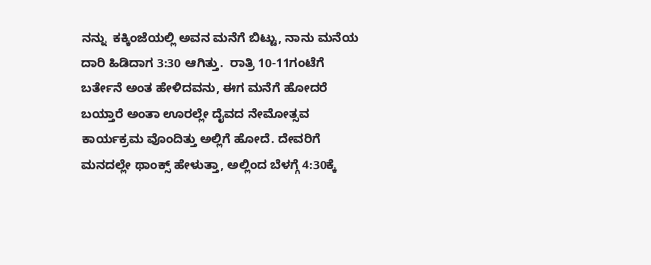ನನ್ನು  ಕಕ್ಕಿಂಜೆಯಲ್ಲಿ ಅವನ ಮನೆಗೆ ಬಿಟ್ಟು, ನಾನು ಮನೆಯ ದಾರಿ ಹಿಡಿದಾಗ 3:30 ಆಗಿತ್ತು.  ರಾತ್ರಿ 10-11ಗಂಟೆಗೆ ಬರ್ತೇನೆ ಅಂತ ಹೇಳಿದವನು, ಈಗ ಮನೆಗೆ ಹೋದರೆ ಬಯ್ತಾರೆ ಅಂತಾ ಊರಲ್ಲೇ ದೈವದ ನೇಮೋತ್ಸವ ಕಾರ್ಯಕ್ರಮ ವೊಂದಿತ್ತು ಅಲ್ಲಿಗೆ ಹೋದೆ. ದೇವರಿಗೆ ಮನದಲ್ಲೇ ಥಾಂಕ್ಸ್ ಹೇಳುತ್ತಾ, ಅಲ್ಲಿಂದ ಬೆಳಗ್ಗೆ 4:30ಕ್ಕೆ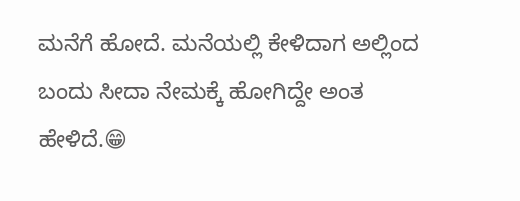ಮನೆಗೆ ಹೋದೆ. ಮನೆಯಲ್ಲಿ ಕೇಳಿದಾಗ ಅಲ್ಲಿಂದ ಬಂದು ಸೀದಾ ನೇಮಕ್ಕೆ ಹೋಗಿದ್ದೇ ಅಂತ ಹೇಳಿದೆ.😁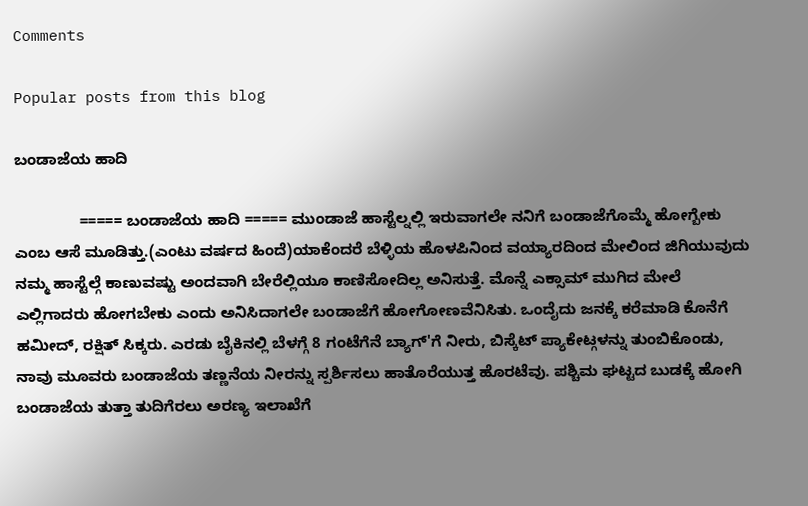Comments

Popular posts from this blog

ಬಂಡಾಜೆಯ ಹಾದಿ

               ===== ಬಂಡಾಜೆಯ ಹಾದಿ ===== ಮುಂಡಾಜೆ ಹಾಸ್ಟೆಲ್ನಲ್ಲಿ ಇರುವಾಗಲೇ ನನಿಗೆ ಬಂಡಾಜೆಗೊಮ್ಮೆ ಹೋಗ್ಬೇಕು ಎಂಬ ಆಸೆ ಮೂಡಿತ್ತು.(ಎಂಟು ವರ್ಷದ ಹಿಂದೆ)ಯಾಕೆಂದರೆ ಬೆಳ್ಳಿಯ ಹೊಳಪಿನಿಂದ ವಯ್ಯಾರದಿಂದ ಮೇಲಿಂದ ಜಿಗಿಯುವುದು ನಮ್ಮ ಹಾಸ್ಟೆಲ್ಗೆ ಕಾಣುವಷ್ಟು ಅಂದವಾಗಿ ಬೇರೆಲ್ಲಿಯೂ ಕಾಣಿಸೋದಿಲ್ಲ ಅನಿಸುತ್ತೆ. ಮೊನ್ನೆ ಎಕ್ಸಾಮ್ ಮುಗಿದ ಮೇಲೆ ಎಲ್ಲಿಗಾದರು ಹೋಗಬೇಕು ಎಂದು ಅನಿಸಿದಾಗಲೇ ಬಂಡಾಜೆಗೆ ಹೋಗೋಣವೆನಿಸಿತು. ಒಂದೈದು ಜನಕ್ಕೆ ಕರೆಮಾಡಿ ಕೊನೆಗೆ ಹಮೀದ್, ರಕ್ಷಿತ್ ಸಿಕ್ಕರು. ಎರಡು ಬೈಕಿನಲ್ಲಿ ಬೆಳಗ್ಗೆ 8 ಗಂಟೆಗೆನೆ ಬ್ಯಾಗ್'ಗೆ ನೀರು, ಬಿಸ್ಕೆಟ್ ಪ್ಯಾಕೇಟ್ಗಳನ್ನು ತುಂಬಿಕೊಂಡು, ನಾವು ಮೂವರು ಬಂಡಾಜೆಯ ತಣ್ಣನೆಯ ನೀರನ್ನು ಸ್ಪರ್ಶಿಸಲು ಹಾತೊರೆಯುತ್ತ ಹೊರಟೆವು. ಪಶ್ಚಿಮ ಘಟ್ಟದ ಬುಡಕ್ಕೆ ಹೋಗಿ ಬಂಡಾಜೆಯ ತುತ್ತಾ ತುದಿಗೆರಲು ಅರಣ್ಯ ಇಲಾಖೆಗೆ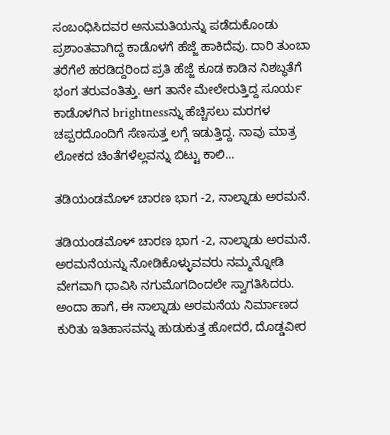ಸಂಬಂಧಿಸಿದವರ ಅನುಮತಿಯನ್ನು ಪಡೆದುಕೊಂಡು ಪ್ರಶಾಂತವಾಗಿದ್ದ ಕಾಡೊಳಗೆ ಹೆಜ್ಜೆ ಹಾಕಿದೆವು. ದಾರಿ ತುಂಬಾ ತರೆಗೆಲೆ ಹರಡಿದ್ದರಿಂದ ಪ್ರತಿ ಹೆಜ್ಜೆ ಕೂಡ ಕಾಡಿನ ನಿಶಬ್ಧತೆಗೆ ಭಂಗ ತರುವಂತಿತ್ತು. ಆಗ ತಾನೇ ಮೇಲೇರುತ್ತಿದ್ದ ಸೂರ್ಯ ಕಾಡೊಳಗಿನ brightnessನ್ನು ಹೆಚ್ಚಿಸಲು ಮರಗಳ ಚಪ್ಪರದೊಂದಿಗೆ ಸೆಣಸುತ್ತ ಲಗ್ಗೆ ಇಡುತ್ತಿದ್ದ. ನಾವು ಮಾತ್ರ ಲೋಕದ ಚಿಂತೆಗಳೆಲ್ಲವನ್ನು ಬಿಟ್ಟು ಕಾಲಿ...

ತಡಿಯಂಡಮೊಳ್ ಚಾರಣ ಭಾಗ -2, ನಾಲ್ನಾಡು ಅರಮನೆ.

ತಡಿಯಂಡಮೊಳ್ ಚಾರಣ ಭಾಗ -2, ನಾಲ್ನಾಡು ಅರಮನೆ.           ಅರಮನೆಯನ್ನು ನೋಡಿಕೊಳ್ಳುವವರು ನಮ್ಮನ್ನೋಡಿ ವೇಗವಾಗಿ ಧಾವಿಸಿ ನಗುಮೊಗದಿಂದಲೇ ಸ್ವಾಗತಿಸಿದರು. ಅಂದಾ ಹಾಗೆ, ಈ ನಾಲ್ನಾಡು ಅರಮನೆಯ ನಿರ್ಮಾಣದ ಕುರಿತು ಇತಿಹಾಸವನ್ನು ಹುಡುಕುತ್ತ ಹೋದರೆ, ದೊಡ್ಡವೀರ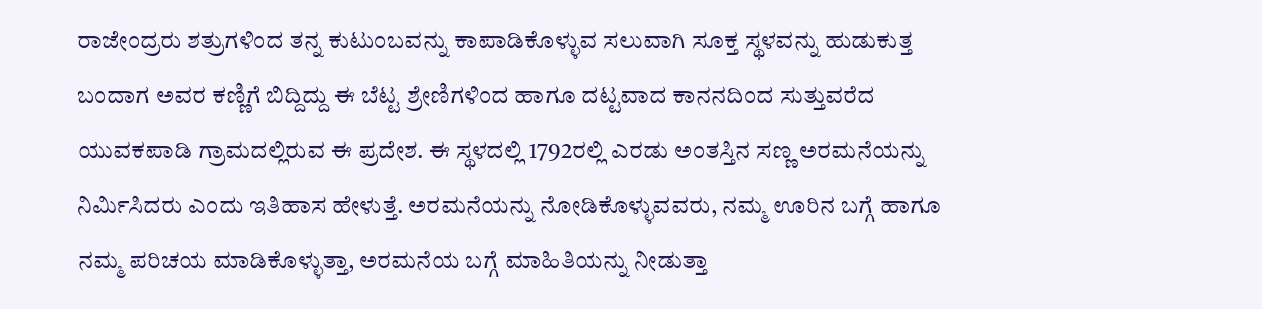ರಾಜೇಂದ್ರರು ಶತ್ರುಗಳಿಂದ ತನ್ನ ಕುಟುಂಬವನ್ನು ಕಾಪಾಡಿಕೊಳ್ಳುವ ಸಲುವಾಗಿ ಸೂಕ್ತ ಸ್ಥಳವನ್ನು ಹುಡುಕುತ್ತ ಬಂದಾಗ ಅವರ ಕಣ್ಣಿಗೆ ಬಿದ್ದಿದ್ದು ಈ ಬೆಟ್ಟ ಶ್ರೇಣಿಗಳಿಂದ ಹಾಗೂ ದಟ್ಟವಾದ ಕಾನನದಿಂದ ಸುತ್ತುವರೆದ ಯುವಕಪಾಡಿ ಗ್ರಾಮದಲ್ಲಿರುವ ಈ ಪ್ರದೇಶ. ಈ ಸ್ಥಳದಲ್ಲಿ 1792ರಲ್ಲಿ ಎರಡು ಅಂತಸ್ತಿನ ಸಣ್ಣ ಅರಮನೆಯನ್ನು  ನಿರ್ಮಿಸಿದರು ಎಂದು ಇತಿಹಾಸ ಹೇಳುತ್ತೆ. ಅರಮನೆಯನ್ನು ನೋಡಿಕೊಳ್ಳುವವರು, ನಮ್ಮ ಊರಿನ ಬಗ್ಗೆ ಹಾಗೂ ನಮ್ಮ ಪರಿಚಯ ಮಾಡಿಕೊಳ್ಳುತ್ತಾ, ಅರಮನೆಯ ಬಗ್ಗೆ ಮಾಹಿತಿಯನ್ನು ನೀಡುತ್ತಾ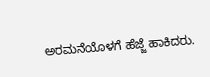ಅರಮನೆಯೊಳಗೆ ಹೆಜ್ಜೆ ಹಾಕಿದರು.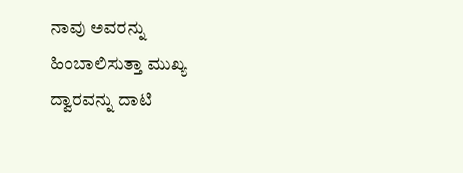ನಾವು ಅವರನ್ನು ಹಿಂಬಾಲಿಸುತ್ತಾ ಮುಖ್ಯ ದ್ವಾರವನ್ನು ದಾಟಿ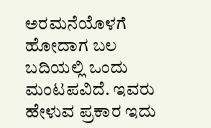ಅರಮನೆಯೊಳಗೆ ಹೋದಾಗ ಬಲ ಬದಿಯಲ್ಲಿ ಒಂದು ಮಂಟಪವಿದೆ. ಇವರು ಹೇಳುವ ಪ್ರಕಾರ ಇದು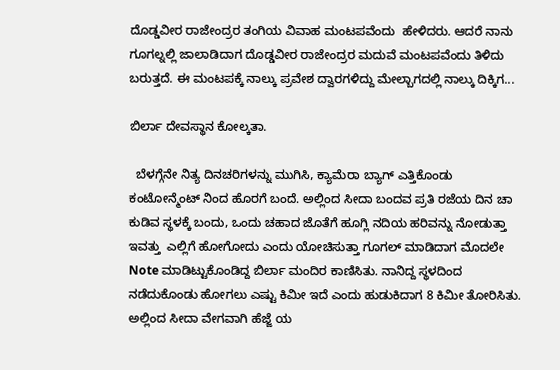ದೊಡ್ಡವೀರ ರಾಜೇಂದ್ರರ ತಂಗಿಯ ವಿವಾಹ ಮಂಟಪವೆಂದು  ಹೇಳಿದರು. ಆದರೆ ನಾನು ಗೂಗಲ್ನಲ್ಲಿ ಜಾಲಾಡಿದಾಗ ದೊಡ್ಡವೀರ ರಾಜೇಂದ್ರರ ಮದುವೆ ಮಂಟಪವೆಂದು ತಿಳಿದು ಬರುತ್ತದೆ. ಈ ಮಂಟಪಕ್ಕೆ ನಾಲ್ಕು ಪ್ರವೇಶ ದ್ವಾರಗಳಿದ್ದು ಮೇಲ್ಬಾಗದಲ್ಲಿ ನಾಲ್ಕು ದಿಕ್ಕಿಗ...

ಬಿರ್ಲಾ ದೇವಸ್ಥಾನ ಕೋಲ್ಕತಾ.

  ಬೆಳಗ್ಗೆನೇ ನಿತ್ಯ ದಿನಚರಿಗಳನ್ನು ಮುಗಿಸಿ, ಕ್ಯಾಮೆರಾ ಬ್ಯಾಗ್ ಎತ್ತಿಕೊಂಡು ಕಂಟೋನ್ಮೆಂಟ್ ನಿಂದ ಹೊರಗೆ ಬಂದೆ. ಅಲ್ಲಿಂದ ಸೀದಾ ಬಂದವ ಪ್ರತಿ ರಜೆಯ ದಿನ ಚಾ ಕುಡಿವ ಸ್ಥಳಕ್ಕೆ ಬಂದು, ಒಂದು ಚಹಾದ ಜೊತೆಗೆ ಹೂಗ್ಲಿ ನದಿಯ ಹರಿವನ್ನು ನೋಡುತ್ತಾ  ಇವತ್ತು  ಎಲ್ಲಿಗೆ ಹೋಗೋದು ಎಂದು ಯೋಚಿಸುತ್ತಾ ಗೂಗಲ್ ಮಾಡಿದಾಗ ಮೊದಲೇ Note ಮಾಡಿಟ್ಟುಕೊಂಡಿದ್ದ ಬಿರ್ಲಾ ಮಂದಿರ ಕಾಣಿಸಿತು. ನಾನಿದ್ದ ಸ್ಥಳದಿಂದ ನಡೆದುಕೊಂಡು ಹೋಗಲು ಎಷ್ಟು ಕಿಮೀ ಇದೆ ಎಂದು ಹುಡುಕಿದಾಗ 8 ಕಿಮೀ ತೋರಿಸಿತು. ಅಲ್ಲಿಂದ ಸೀದಾ ವೇಗವಾಗಿ ಹೆಜ್ಜೆ ಯ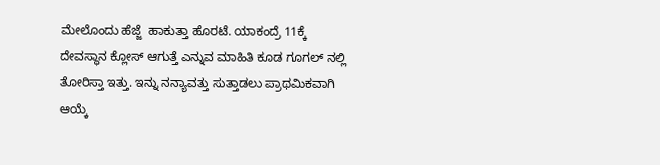ಮೇಲೊಂದು ಹೆಜ್ಜೆ  ಹಾಕುತ್ತಾ ಹೊರಟೆ. ಯಾಕಂದ್ರೆ 11ಕ್ಕೆ ದೇವಸ್ಥಾನ ಕ್ಲೋಸ್ ಆಗುತ್ತೆ ಎನ್ನುವ ಮಾಹಿತಿ ಕೂಡ ಗೂಗಲ್ ನಲ್ಲಿ ತೋರಿಸ್ತಾ ಇತ್ತು. ಇನ್ನು ನನ್ಯಾವತ್ತು ಸುತ್ತಾಡಲು ಪ್ರಾಥಮಿಕವಾಗಿ ಆಯ್ಕೆ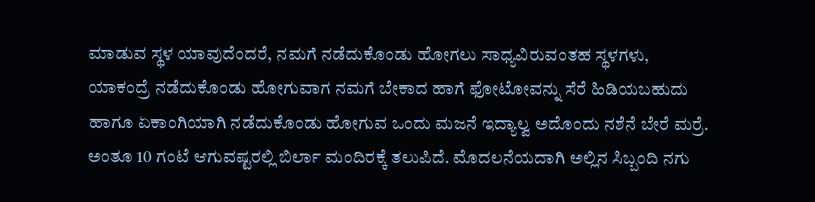ಮಾಡುವ ಸ್ಥಳ ಯಾವುದೆಂದರೆ, ನಮಗೆ ನಡೆದುಕೊಂಡು ಹೋಗಲು ಸಾಧ್ಯವಿರುವಂತಹ ಸ್ಥಳಗಳು, ಯಾಕಂದ್ರೆ ನಡೆದುಕೊಂಡು ಹೋಗುವಾಗ ನಮಗೆ ಬೇಕಾದ ಹಾಗೆ ಫೋಟೋವನ್ನು ಸೆರೆ ಹಿಡಿಯಬಹುದು ಹಾಗೂ ಏಕಾಂಗಿಯಾಗಿ ನಡೆದುಕೊಂಡು ಹೋಗುವ ಒಂದು ಮಜನೆ ಇದ್ಯಾಲ್ವ ಅದೊಂದು ನಶೆನೆ ಬೇರೆ ಮರ್ರೆ. ಅಂತೂ 10 ಗಂಟೆ ಆಗುವಷ್ಟರಲ್ಲಿ ಬಿರ್ಲಾ ಮಂದಿರಕ್ಕೆ ತಲುಪಿದೆ. ಮೊದಲನೆಯದಾಗಿ ಅಲ್ಲಿನ ಸಿಬ್ಬಂದಿ ನಗು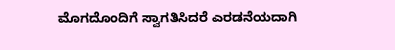ಮೊಗದೊಂದಿಗೆ ಸ್ವಾಗತಿಸಿದರೆ ಎರಡನೆಯದಾಗಿ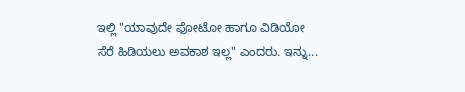ಇಲ್ಲಿ "ಯಾವುದೇ ಫೋಟೋ ಹಾಗೂ ವಿಡಿಯೋ ಸೆರೆ ಹಿಡಿಯಲು ಅವಕಾಶ ಇಲ್ಲ" ಎಂದರು. ಇನ್ನು...